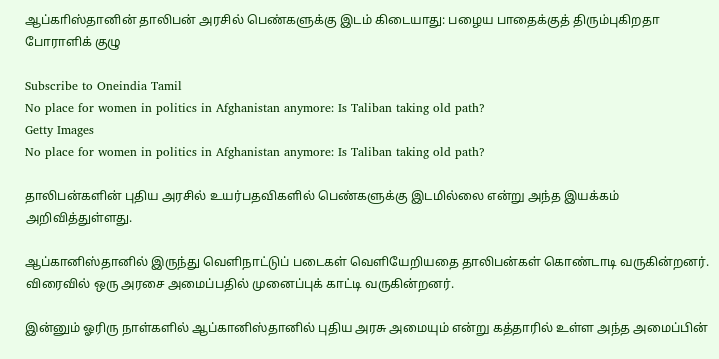ஆப்காிஸ்தானின் தாலிபன் அரசில் பெண்களுக்கு இடம் கிடையாது: பழைய பாதைக்குத் திரும்புகிறதா போராளிக் குழு

Subscribe to Oneindia Tamil
No place for women in politics in Afghanistan anymore: Is Taliban taking old path?
Getty Images
No place for women in politics in Afghanistan anymore: Is Taliban taking old path?

தாலிபன்களின் புதிய அரசில் உயர்பதவிகளில் பெண்களுக்கு இடமில்லை என்று அந்த இயக்கம் அறிவித்துள்ளது.

ஆப்கானிஸ்தானில் இருந்து வெளிநாட்டுப் படைகள் வெளியேறியதை தாலிபன்கள் கொண்டாடி வருகின்றனர். விரைவில் ஒரு அரசை அமைப்பதில் முனைப்புக் காட்டி வருகின்றனர்.

இன்னும் ஓரிரு நாள்களில் ஆப்கானிஸ்தானில் புதிய அரசு அமையும் என்று கத்தாரில் உள்ள அந்த அமைப்பின்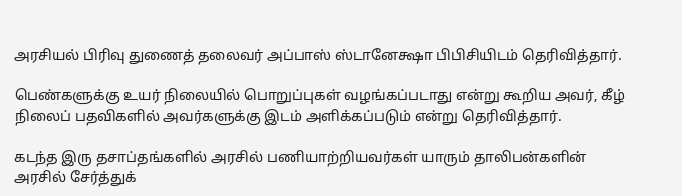அரசியல் பிரிவு துணைத் தலைவர் அப்பாஸ் ஸ்டானேக்ஷா பிபிசியிடம் தெரிவித்தார்.

பெண்களுக்கு உயர் நிலையில் பொறுப்புகள் வழங்கப்படாது என்று கூறிய அவர், கீழ் நிலைப் பதவிகளில் அவர்களுக்கு இடம் அளிக்கப்படும் என்று தெரிவித்தார்.

கடந்த இரு தசாப்தங்களில் அரசில் பணியாற்றியவர்கள் யாரும் தாலிபன்களின் அரசில் சேர்த்துக்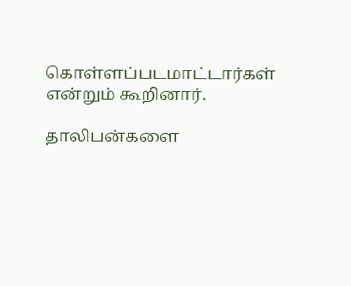கொள்ளப்படமாட்டார்கள் என்றும் கூறினார்.

தாலிபன்களை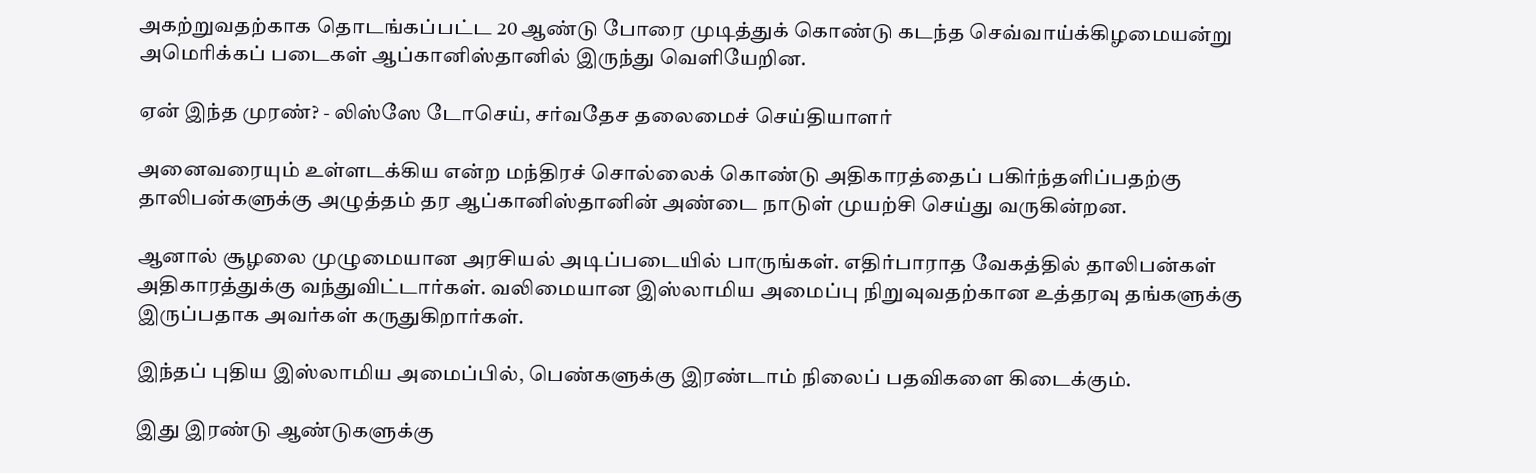அகற்றுவதற்காக தொடங்கப்பட்ட 20 ஆண்டு போரை முடித்துக் கொண்டு கடந்த செவ்வாய்க்கிழமையன்று அமெரிக்கப் படைகள் ஆப்கானிஸ்தானில் இருந்து வெளியேறின.

ஏன் இந்த முரண்? - லிஸ்ஸே டோசெய், சர்வதேச தலைமைச் செய்தியாளர்

அனைவரையும் உள்ளடக்கிய என்ற மந்திரச் சொல்லைக் கொண்டு அதிகாரத்தைப் பகிர்ந்தளிப்பதற்கு தாலிபன்களுக்கு அழுத்தம் தர ஆப்கானிஸ்தானின் அண்டை நாடுள் முயற்சி செய்து வருகின்றன.

ஆனால் சூழலை முழுமையான அரசியல் அடிப்படையில் பாருங்கள். எதிர்பாராத வேகத்தில் தாலிபன்கள் அதிகாரத்துக்கு வந்துவிட்டார்கள். வலிமையான இஸ்லாமிய அமைப்பு நிறுவுவதற்கான உத்தரவு தங்களுக்கு இருப்பதாக அவர்கள் கருதுகிறார்கள்.

இந்தப் புதிய இஸ்லாமிய அமைப்பில், பெண்களுக்கு இரண்டாம் நிலைப் பதவிகளை கிடைக்கும்.

இது இரண்டு ஆண்டுகளுக்கு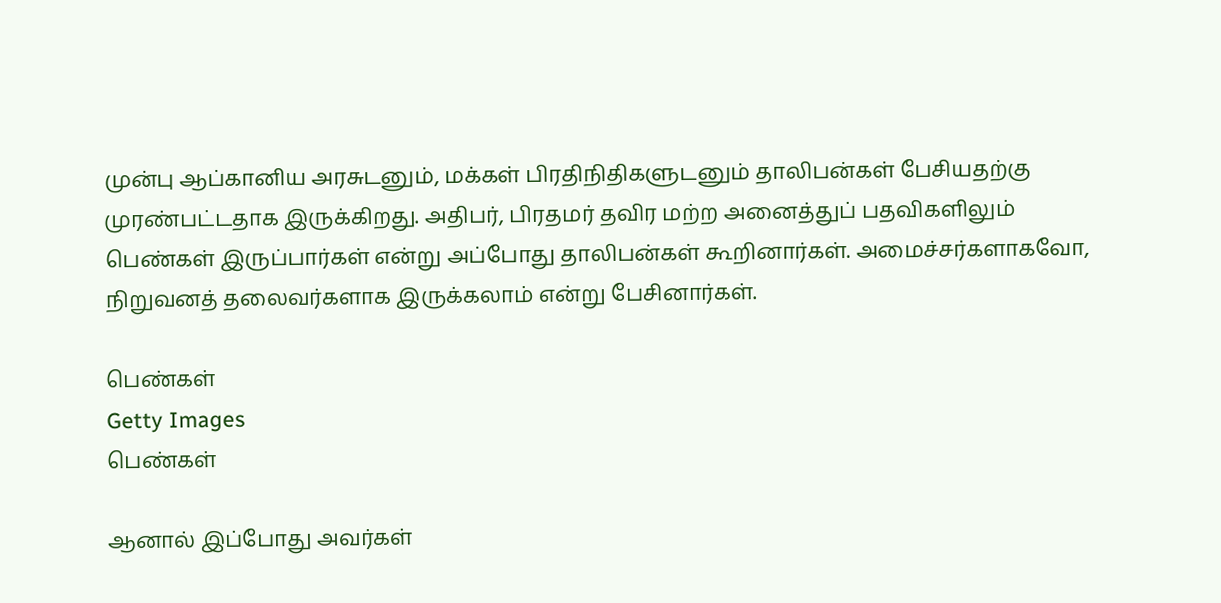முன்பு ஆப்கானிய அரசுடனும், மக்கள் பிரதிநிதிகளுடனும் தாலிபன்கள் பேசியதற்கு முரண்பட்டதாக இருக்கிறது. அதிபர், பிரதமர் தவிர மற்ற அனைத்துப் பதவிகளிலும் பெண்கள் இருப்பார்கள் என்று அப்போது தாலிபன்கள் கூறினார்கள். அமைச்சர்களாகவோ, நிறுவனத் தலைவர்களாக இருக்கலாம் என்று பேசினார்கள்.

பெண்கள்
Getty Images
பெண்கள்

ஆனால் இப்போது அவர்கள்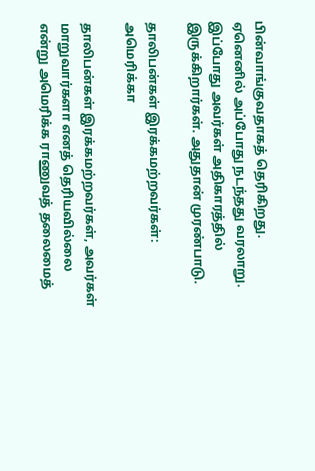பின்வாங்குவதாகத் தெரிகிறது. ஏனெனில் அப்போது நடந்தது வரலாறு. இப்போது அவர்கள் அதிகாரத்தில் இருக்கிறார்கள். அதுதான் முரண்பாடு.

தாலிபன்கள் இரக்கமற்றவர்கள்: அமெரிக்கா

தாலிபன்கள் இரக்கமற்றவர்கள், அவர்கள் மாறுவார்களா எனத் தெரியவில்லை என்று அமெரிக்க ராணுவத் தலைமைத்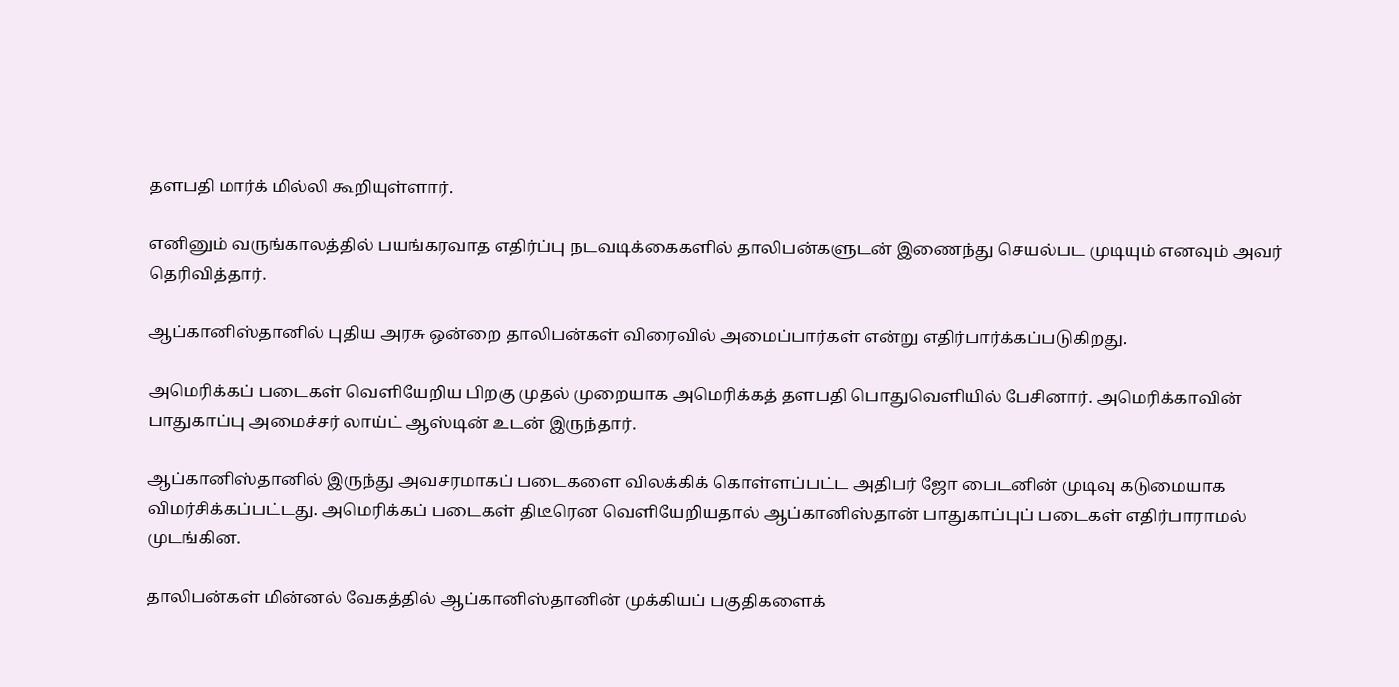தளபதி மார்க் மில்லி கூறியுள்ளார்.

எனினும் வருங்காலத்தில் பயங்கரவாத எதிர்ப்பு நடவடிக்கைகளில் தாலிபன்களுடன் இணைந்து செயல்பட முடியும் எனவும் அவர் தெரிவித்தார்.

ஆப்கானிஸ்தானில் புதிய அரசு ஒன்றை தாலிபன்கள் விரைவில் அமைப்பார்கள் என்று எதிர்பார்க்கப்படுகிறது.

அமெரிக்கப் படைகள் வெளியேறிய பிறகு முதல் முறையாக அமெரிக்கத் தளபதி பொதுவெளியில் பேசினார். அமெரிக்காவின் பாதுகாப்பு அமைச்சர் லாய்ட் ஆஸ்டின் உடன் இருந்தார்.

ஆப்கானிஸ்தானில் இருந்து அவசரமாகப் படைகளை விலக்கிக் கொள்ளப்பட்ட அதிபர் ஜோ பைடனின் முடிவு கடுமையாக விமர்சிக்கப்பட்டது. அமெரிக்கப் படைகள் திடீரென வெளியேறியதால் ஆப்கானிஸ்தான் பாதுகாப்புப் படைகள் எதிர்பாராமல் முடங்கின.

தாலிபன்கள் மின்னல் வேகத்தில் ஆப்கானிஸ்தானின் முக்கியப் பகுதிகளைக்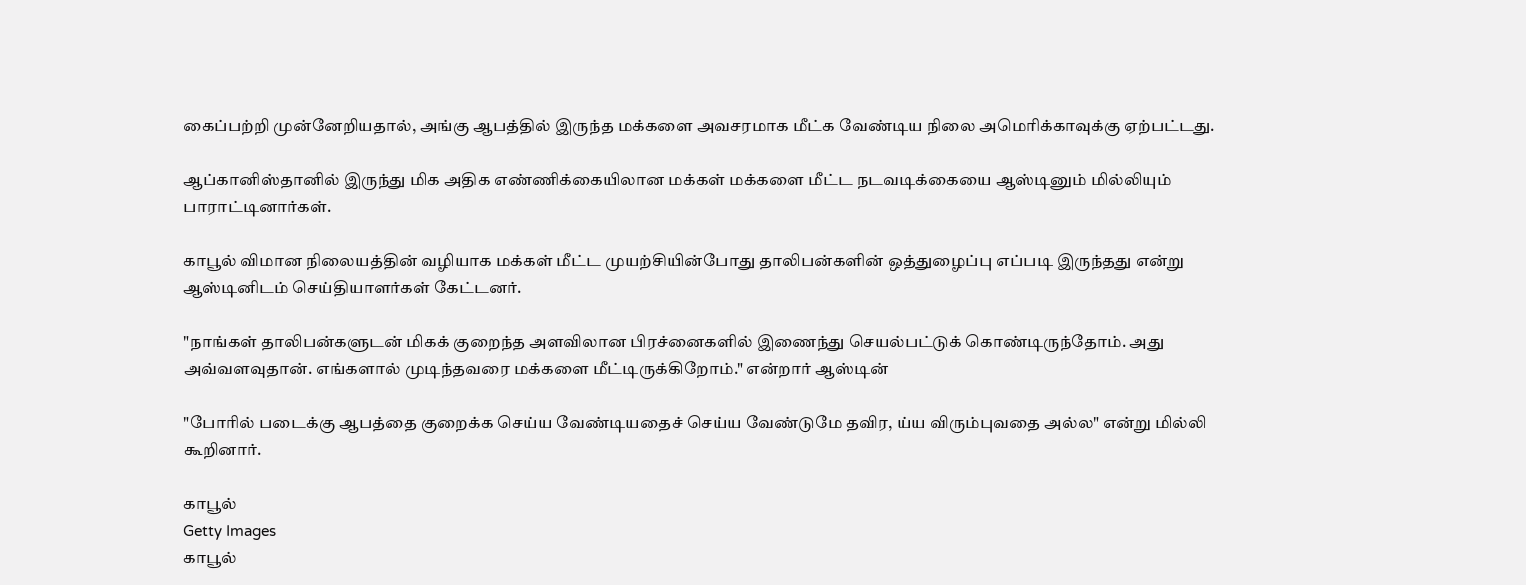கைப்பற்றி முன்னேறியதால், அங்கு ஆபத்தில் இருந்த மக்களை அவசரமாக மீட்க வேண்டிய நிலை அமெரிக்காவுக்கு ஏற்பட்டது.

ஆப்கானிஸ்தானில் இருந்து மிக அதிக எண்ணிக்கையிலான மக்கள் மக்களை மீட்ட நடவடிக்கையை ஆஸ்டினும் மில்லியும் பாராட்டினார்கள்.

காபூல் விமான நிலையத்தின் வழியாக மக்கள் மீட்ட முயற்சியின்போது தாலிபன்களின் ஒத்துழைப்பு எப்படி இருந்தது என்று ஆஸ்டினிடம் செய்தியாளர்கள் கேட்டனர்.

"நாங்கள் தாலிபன்களுடன் மிகக் குறைந்த அளவிலான பிரச்னைகளில் இணைந்து செயல்பட்டுக் கொண்டிருந்தோம். அது அவ்வளவுதான். எங்களால் முடிந்தவரை மக்களை மீட்டிருக்கிறோம்." என்றார் ஆஸ்டின்

"போரில் படைக்கு ஆபத்தை குறைக்க செய்ய வேண்டியதைச் செய்ய வேண்டுமே தவிர, ய்ய விரும்புவதை அல்ல" என்று மில்லி கூறினார்.

காபூல்
Getty Images
காபூல்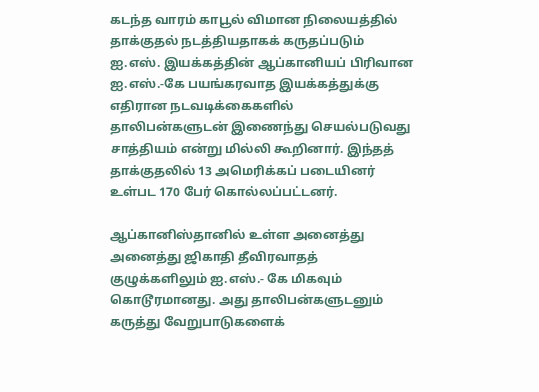கடந்த வாரம் காபூல் விமான நிலையத்தில் தாக்குதல் நடத்தியதாகக் கருதப்படும் ஐ.எஸ். இயக்கத்தின் ஆப்கானியப் பிரிவான ஐ.எஸ்.-கே பயங்கரவாத இயக்கத்துக்கு எதிரான நடவடிக்கைகளில் தாலிபன்களுடன் இணைந்து செயல்படுவது சாத்தியம் என்று மில்லி கூறினார். இந்தத் தாக்குதலில் 13 அமெரிக்கப் படையினர் உள்பட 170 பேர் கொல்லப்பட்டனர்.

ஆப்கானிஸ்தானில் உள்ள அனைத்து அனைத்து ஜிகாதி தீவிரவாதத் குழுக்களிலும் ஐ.எஸ்.- கே மிகவும் கொடூரமானது. அது தாலிபன்களுடனும் கருத்து வேறுபாடுகளைக்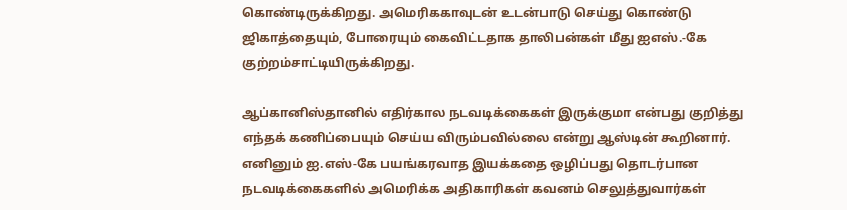கொண்டிருக்கிறது. அமெரிககாவுடன் உடன்பாடு செய்து கொண்டு ஜிகாத்தையும், போரையும் கைவிட்டதாக தாலிபன்கள் மீது ஐஎஸ்.-கே குற்றம்சாட்டியிருக்கிறது.

ஆப்கானிஸ்தானில் எதிர்கால நடவடிக்கைகள் இருக்குமா என்பது குறித்து எந்தக் கணிப்பையும் செய்ய விரும்பவில்லை என்று ஆஸ்டின் கூறினார். எனினும் ஐ.எஸ்-கே பயங்கரவாத இயக்கதை ஒழிப்பது தொடர்பான நடவடிக்கைகளில் அமெரிக்க அதிகாரிகள் கவனம் செலுத்துவார்கள்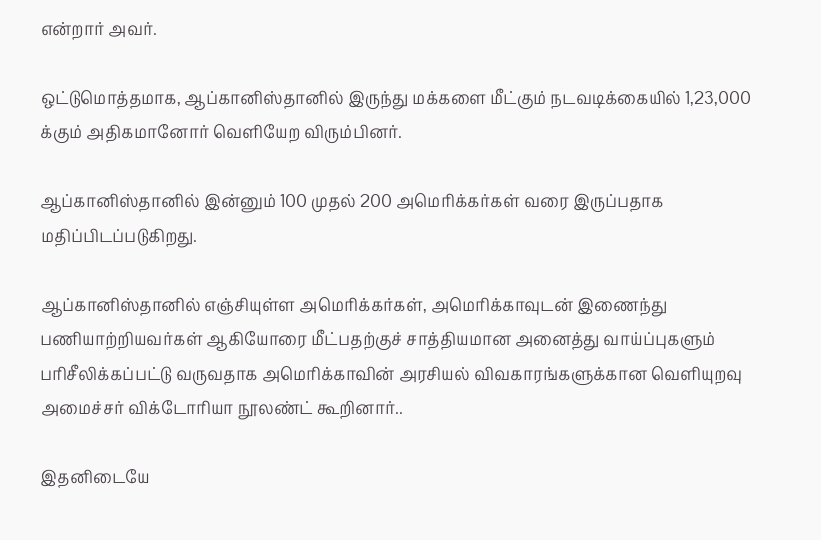என்றார் அவர்.

ஒட்டுமொத்தமாக, ஆப்கானிஸ்தானில் இருந்து மக்களை மீட்கும் நடவடிக்கையில் 1,23,000 க்கும் அதிகமானோர் வெளியேற விரும்பினர்.

ஆப்கானிஸ்தானில் இன்னும் 100 முதல் 200 அமெரிக்கர்கள் வரை இருப்பதாக மதிப்பிடப்படுகிறது.

ஆப்கானிஸ்தானில் எஞ்சியுள்ள அமெரிக்கர்கள், அமெரிக்காவுடன் இணைந்து பணியாற்றியவர்கள் ஆகியோரை மீட்பதற்குச் சாத்தியமான அனைத்து வாய்ப்புகளும் பரிசீலிக்கப்பட்டு வருவதாக அமெரிக்காவின் அரசியல் விவகாரங்களுக்கான வெளியுறவு அமைச்சர் விக்டோரியா நூலண்ட் கூறினார்..

இதனிடையே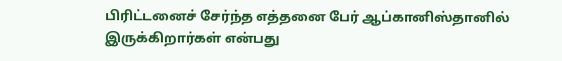பிரிட்டனைச் சேர்ந்த எத்தனை பேர் ஆப்கானிஸ்தானில் இருக்கிறார்கள் என்பது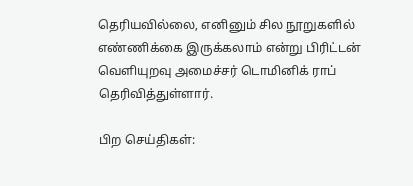தெரியவில்லை, எனினும் சில நூறுகளில் எண்ணிக்கை இருக்கலாம் என்று பிரிட்டன் வெளியுறவு அமைச்சர் டொமினிக் ராப் தெரிவித்துள்ளார்.

பிற செய்திகள்: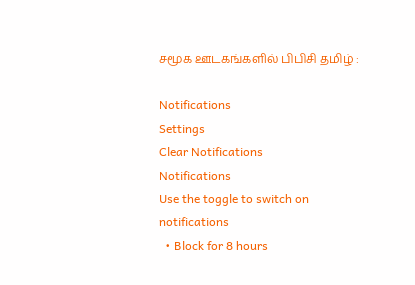சமூக ஊடகங்களில் பிபிசி தமிழ் :

Notifications
Settings
Clear Notifications
Notifications
Use the toggle to switch on notifications
  • Block for 8 hours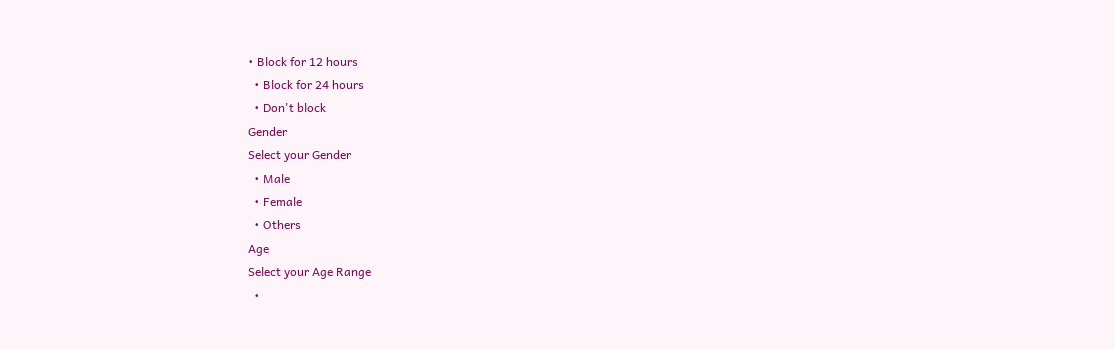• Block for 12 hours
  • Block for 24 hours
  • Don't block
Gender
Select your Gender
  • Male
  • Female
  • Others
Age
Select your Age Range
  •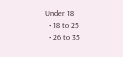Under 18
  • 18 to 25
  • 26 to 35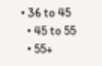• 36 to 45
  • 45 to 55
  • 55+